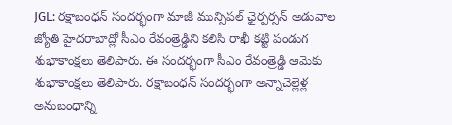JGL: రక్షాబంధన్ సందర్భంగా మాజీ మున్సిపల్ ఛైర్పర్సన్ అడువాల జ్యోతి హైదరాబాద్లో సీఎం రేవంత్రెడ్డిని కలిసి రాఖీ కట్టి పండుగ శుభాకాంక్షలు తెలిపారు. ఈ సందర్భంగా సీఎం రేవంత్రెడ్డి ఆమెకు శుభాకాంక్షలు తెలిపారు. రక్షాబంధన్ సందర్భంగా అన్నాచెల్లెళ్ల అనుబంధాన్ని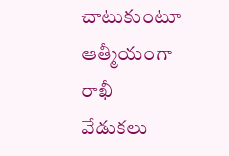చాటుకుంటూ ఆత్మీయంగా రాఖీ వేడుకలు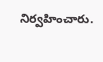నిర్వహించారు.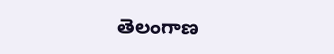తెలంగాణ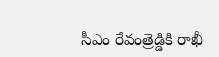సీఎం రేవంత్రెడ్డికి రాఖీ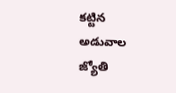కట్టిన అడువాల జ్యోతి